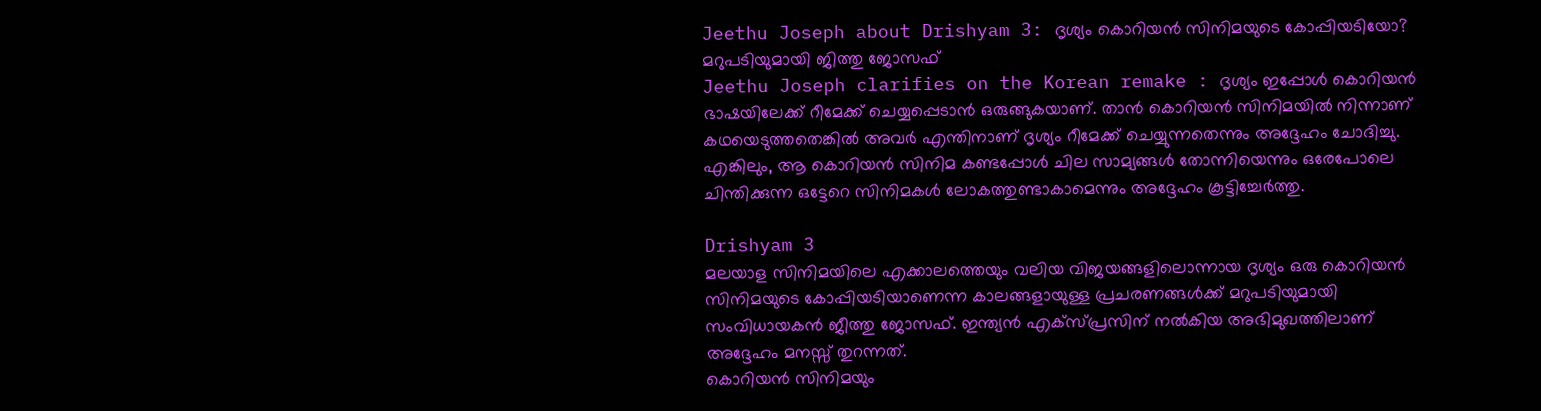Jeethu Joseph about Drishyam 3: ദൃശ്യം കൊറിയൻ സിനിമയുടെ കോപ്പിയടിയോ? മറുപടിയുമായി ജിത്തു ജോസഫ്
Jeethu Joseph clarifies on the Korean remake : ദൃശ്യം ഇപ്പോൾ കൊറിയൻ ഭാഷയിലേക്ക് റീമേക്ക് ചെയ്യപ്പെടാൻ ഒരുങ്ങുകയാണ്. താൻ കൊറിയൻ സിനിമയിൽ നിന്നാണ് കഥയെടുത്തതെങ്കിൽ അവർ എന്തിനാണ് ദൃശ്യം റീമേക്ക് ചെയ്യുന്നതെന്നും അദ്ദേഹം ചോദിച്ചു. എങ്കിലും, ആ കൊറിയൻ സിനിമ കണ്ടപ്പോൾ ചില സാമ്യങ്ങൾ തോന്നിയെന്നും ഒരേപോലെ ചിന്തിക്കുന്ന ഒട്ടേറെ സിനിമകൾ ലോകത്തുണ്ടാകാമെന്നും അദ്ദേഹം കൂട്ടിച്ചേർത്തു.

Drishyam 3
മലയാള സിനിമയിലെ എക്കാലത്തെയും വലിയ വിജയങ്ങളിലൊന്നായ ദൃശ്യം ഒരു കൊറിയൻ സിനിമയുടെ കോപ്പിയടിയാണെന്ന കാലങ്ങളായുള്ള പ്രചരണങ്ങൾക്ക് മറുപടിയുമായി സംവിധായകൻ ജീത്തു ജോസഫ്. ഇന്ത്യൻ എക്സ്പ്രസിന് നൽകിയ അഭിമുഖത്തിലാണ് അദ്ദേഹം മനസ്സ് തുറന്നത്.
കൊറിയൻ സിനിമയും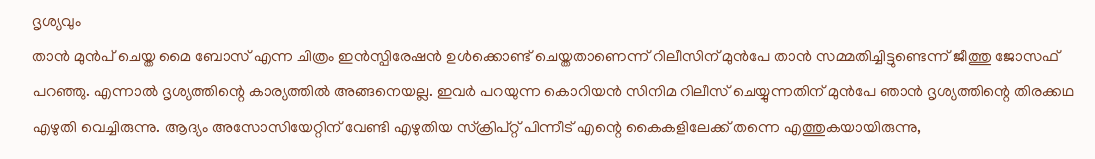ദൃശ്യവും
താൻ മുൻപ് ചെയ്ത മൈ ബോസ് എന്ന ചിത്രം ഇൻസ്പിരേഷൻ ഉൾക്കൊണ്ട് ചെയ്തതാണെന്ന് റിലീസിന് മുൻപേ താൻ സമ്മതിച്ചിട്ടുണ്ടെന്ന് ജീത്തു ജോസഫ് പറഞ്ഞു. എന്നാൽ ദൃശ്യത്തിന്റെ കാര്യത്തിൽ അങ്ങനെയല്ല. ഇവർ പറയുന്ന കൊറിയൻ സിനിമ റിലീസ് ചെയ്യുന്നതിന് മുൻപേ ഞാൻ ദൃശ്യത്തിന്റെ തിരക്കഥ എഴുതി വെച്ചിരുന്നു. ആദ്യം അസോസിയേറ്റിന് വേണ്ടി എഴുതിയ സ്ക്രിപ്റ്റ് പിന്നീട് എന്റെ കൈകളിലേക്ക് തന്നെ എത്തുകയായിരുന്നു,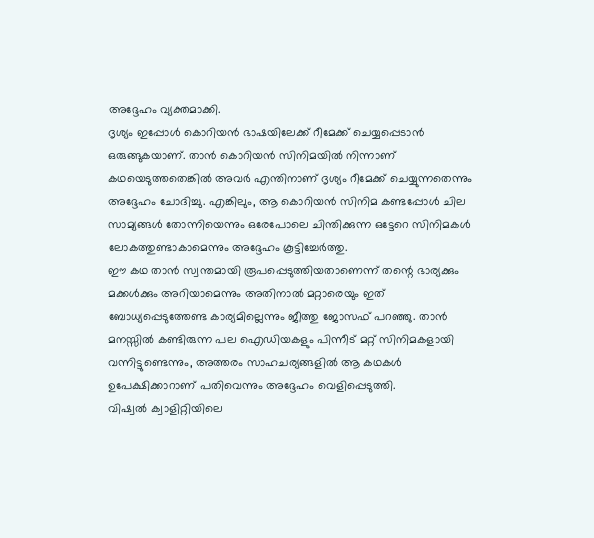അദ്ദേഹം വ്യക്തമാക്കി.
ദൃശ്യം ഇപ്പോൾ കൊറിയൻ ഭാഷയിലേക്ക് റീമേക്ക് ചെയ്യപ്പെടാൻ ഒരുങ്ങുകയാണ്. താൻ കൊറിയൻ സിനിമയിൽ നിന്നാണ് കഥയെടുത്തതെങ്കിൽ അവർ എന്തിനാണ് ദൃശ്യം റീമേക്ക് ചെയ്യുന്നതെന്നും അദ്ദേഹം ചോദിച്ചു. എങ്കിലും, ആ കൊറിയൻ സിനിമ കണ്ടപ്പോൾ ചില സാമ്യങ്ങൾ തോന്നിയെന്നും ഒരേപോലെ ചിന്തിക്കുന്ന ഒട്ടേറെ സിനിമകൾ ലോകത്തുണ്ടാകാമെന്നും അദ്ദേഹം കൂട്ടിച്ചേർത്തു.
ഈ കഥ താൻ സ്വന്തമായി രൂപപ്പെടുത്തിയതാണെന്ന് തന്റെ ഭാര്യക്കും മക്കൾക്കും അറിയാമെന്നും അതിനാൽ മറ്റാരെയും ഇത് ബോധ്യപ്പെടുത്തേണ്ട കാര്യമില്ലെന്നും ജീത്തു ജോസഫ് പറഞ്ഞു. താൻ മനസ്സിൽ കണ്ടിരുന്ന പല ഐഡിയകളും പിന്നീട് മറ്റ് സിനിമകളായി വന്നിട്ടുണ്ടെന്നും, അത്തരം സാഹചര്യങ്ങളിൽ ആ കഥകൾ ഉപേക്ഷിക്കാറാണ് പതിവെന്നും അദ്ദേഹം വെളിപ്പെടുത്തി.
വിഷ്വൽ ക്വാളിറ്റിയിലെ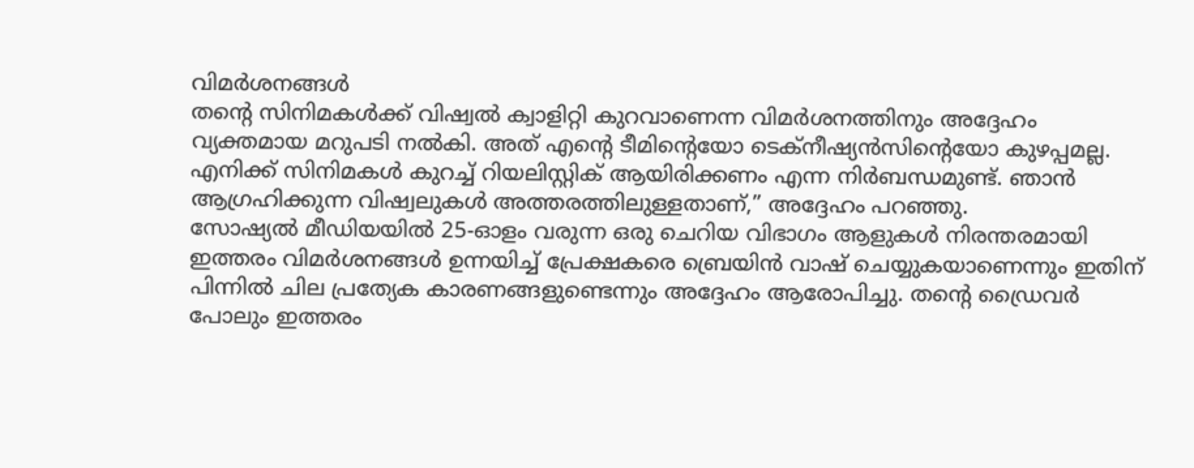വിമർശനങ്ങൾ
തന്റെ സിനിമകൾക്ക് വിഷ്വൽ ക്വാളിറ്റി കുറവാണെന്ന വിമർശനത്തിനും അദ്ദേഹം വ്യക്തമായ മറുപടി നൽകി. അത് എന്റെ ടീമിന്റെയോ ടെക്നീഷ്യൻസിന്റെയോ കുഴപ്പമല്ല. എനിക്ക് സിനിമകൾ കുറച്ച് റിയലിസ്റ്റിക് ആയിരിക്കണം എന്ന നിർബന്ധമുണ്ട്. ഞാൻ ആഗ്രഹിക്കുന്ന വിഷ്വലുകൾ അത്തരത്തിലുള്ളതാണ്,” അദ്ദേഹം പറഞ്ഞു.
സോഷ്യൽ മീഡിയയിൽ 25-ഓളം വരുന്ന ഒരു ചെറിയ വിഭാഗം ആളുകൾ നിരന്തരമായി ഇത്തരം വിമർശനങ്ങൾ ഉന്നയിച്ച് പ്രേക്ഷകരെ ബ്രെയിൻ വാഷ് ചെയ്യുകയാണെന്നും ഇതിന് പിന്നിൽ ചില പ്രത്യേക കാരണങ്ങളുണ്ടെന്നും അദ്ദേഹം ആരോപിച്ചു. തന്റെ ഡ്രൈവർ പോലും ഇത്തരം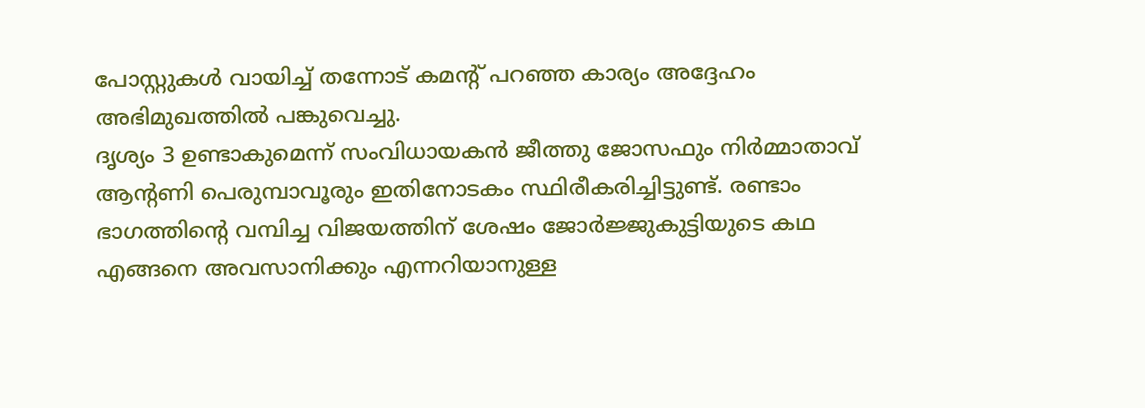പോസ്റ്റുകൾ വായിച്ച് തന്നോട് കമന്റ് പറഞ്ഞ കാര്യം അദ്ദേഹം അഭിമുഖത്തിൽ പങ്കുവെച്ചു.
ദൃശ്യം 3 ഉണ്ടാകുമെന്ന് സംവിധായകൻ ജീത്തു ജോസഫും നിർമ്മാതാവ് ആന്റണി പെരുമ്പാവൂരും ഇതിനോടകം സ്ഥിരീകരിച്ചിട്ടുണ്ട്. രണ്ടാം ഭാഗത്തിന്റെ വമ്പിച്ച വിജയത്തിന് ശേഷം ജോർജ്ജുകുട്ടിയുടെ കഥ എങ്ങനെ അവസാനിക്കും എന്നറിയാനുള്ള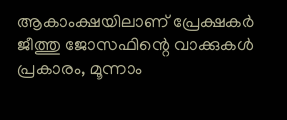ആകാംക്ഷയിലാണ് പ്രേക്ഷകർ ജീത്തു ജോസഫിന്റെ വാക്കുകൾ പ്രകാരം, മൂന്നാം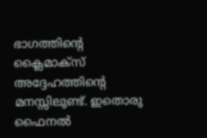ഭാഗത്തിന്റെ ക്ലൈമാക്സ് അദ്ദേഹത്തിന്റെ മനസ്സിലുണ്ട്. ഇതൊരു ഫൈനൽ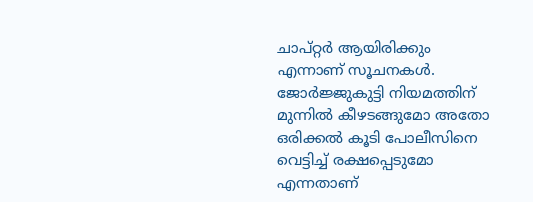ചാപ്റ്റർ ആയിരിക്കും എന്നാണ് സൂചനകൾ. ജോർജ്ജുകുട്ടി നിയമത്തിന് മുന്നിൽ കീഴടങ്ങുമോ അതോ ഒരിക്കൽ കൂടി പോലീസിനെ വെട്ടിച്ച് രക്ഷപ്പെടുമോ എന്നതാണ്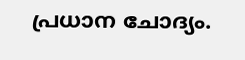പ്രധാന ചോദ്യം.